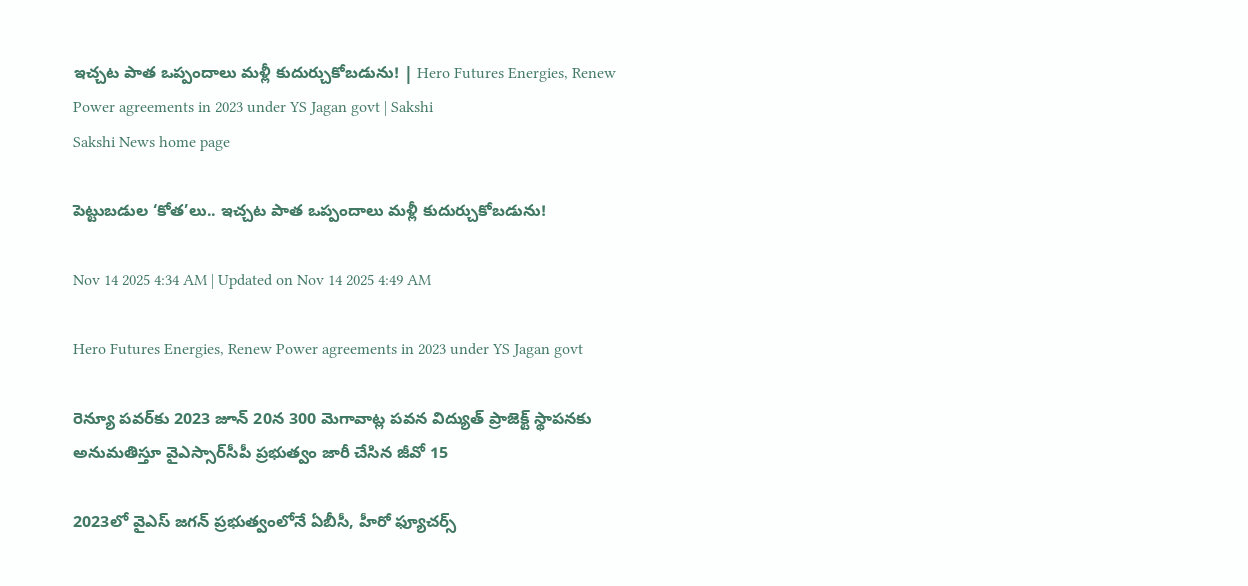ఇచ్చట పాత ఒప్పందాలు మళ్లీ కుదుర్చుకోబడును! | Hero Futures Energies, Renew Power agreements in 2023 under YS Jagan govt | Sakshi
Sakshi News home page

పెట్టుబడుల ‘కోత’లు.. ఇచ్చట పాత ఒప్పందాలు మళ్లీ కుదుర్చుకోబడును!

Nov 14 2025 4:34 AM | Updated on Nov 14 2025 4:49 AM

Hero Futures Energies, Renew Power agreements in 2023 under YS Jagan govt

రెన్యూ పవర్‌కు 2023 జూన్‌ 20న 300 మెగావాట్ల పవన విద్యుత్‌ ప్రాజెక్ట్‌ స్థాపనకు అనుమతిస్తూ వైఎస్సార్‌సీపీ ప్రభుత్వం జారీ చేసిన జీవో 15

2023లో వైఎస్‌ జగన్‌ ప్రభుత్వంలోనే ఏబీసీ, హీరో ఫ్యూచర్స్‌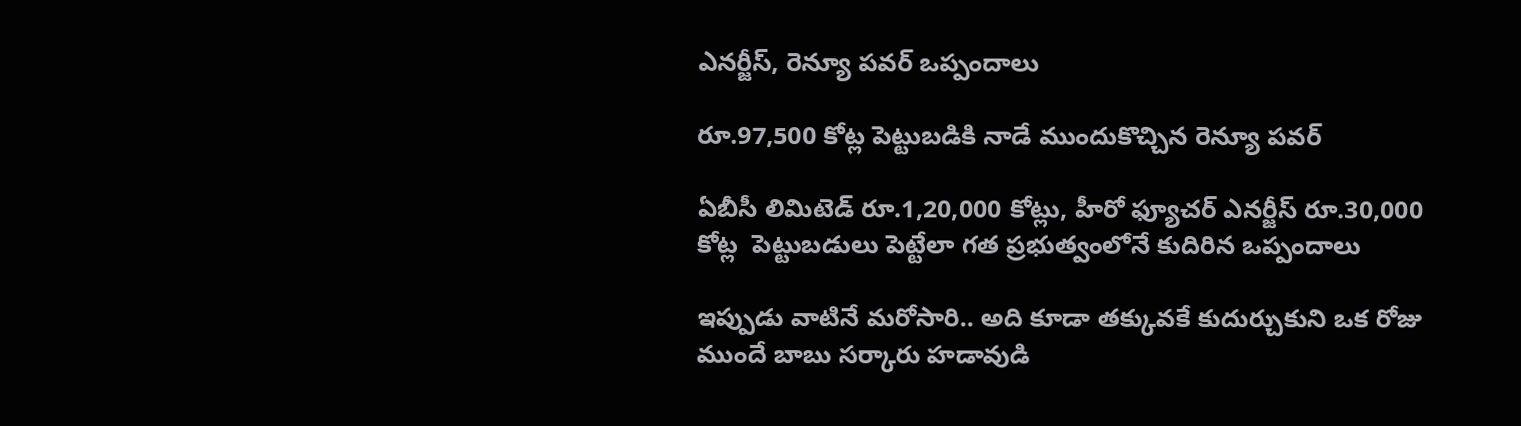ఎనర్జీస్, రెన్యూ పవర్‌ ఒప్పందాలు

రూ.97,500 కోట్ల పెట్టుబడికి నాడే ముందుకొచ్చిన రెన్యూ పవర్‌

ఏబీసీ లిమిటెడ్‌ రూ.1,20,000 కోట్లు, హీరో ఫ్యూచర్‌ ఎనర్జీస్‌ రూ.30,000 కోట్ల  పెట్టుబడులు పెట్టేలా గత ప్రభుత్వంలోనే కుదిరిన ఒప్పందాలు

ఇప్పుడు వాటినే మరోసారి.. అది కూడా తక్కువకే కుదుర్చుకుని ఒక రోజు ముందే బాబు సర్కారు హడావుడి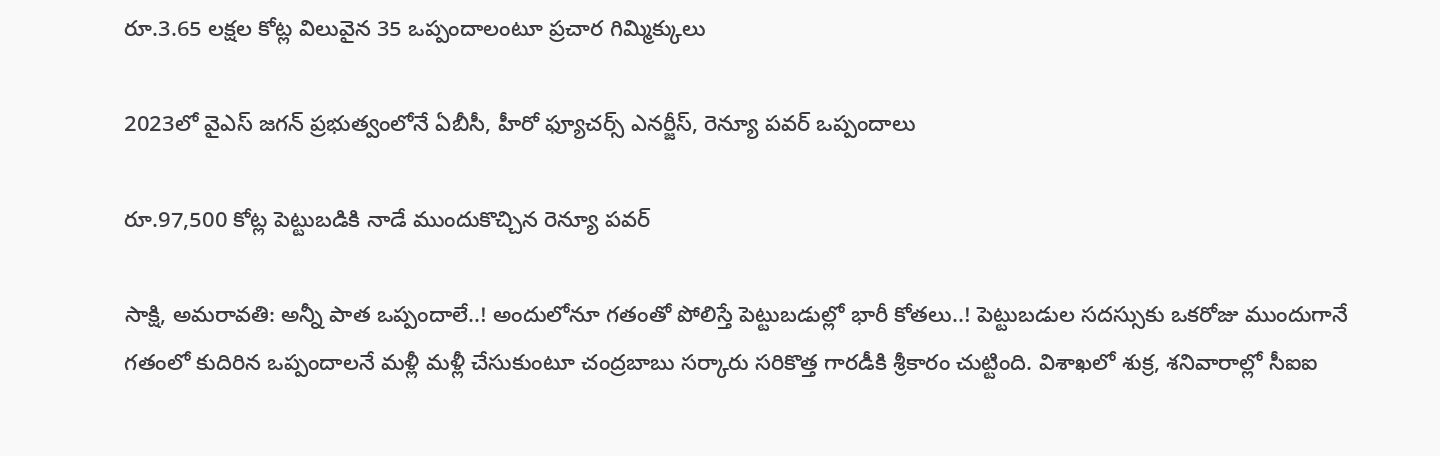రూ.3.65 లక్షల కోట్ల విలువైన 35 ఒప్పందాలంటూ ప్రచార గిమ్మిక్కులు

2023లో వైఎస్‌ జగన్‌ ప్రభుత్వంలోనే ఏబీసీ, హీరో ఫ్యూచర్స్‌ ఎనర్జీస్, రెన్యూ పవర్‌ ఒప్పందాలు

రూ.97,500 కోట్ల పెట్టుబడికి నాడే ముందుకొచ్చిన రెన్యూ పవర్‌

సాక్షి, అమరావతి: అన్నీ పాత ఒప్పందాలే..! అందులోనూ గతంతో పోలిస్తే పెట్టుబడుల్లో భారీ కోతలు..! పెట్టుబడుల సదస్సుకు ఒకరోజు ముందుగానే గతంలో కుదిరిన ఒప్పందాలనే మళ్లీ మళ్లీ చేసుకుంటూ చంద్రబాబు సర్కారు సరికొత్త గారడీకి శ్రీకారం చుట్టింది. విశాఖలో శుక్ర, శనివారాల్లో సీఐఐ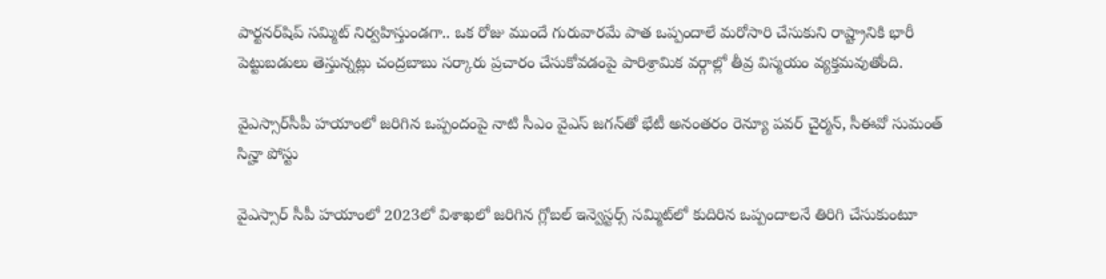పార్టనర్‌షిప్‌ సమ్మిట్‌ నిర్వహిస్తుండగా.. ఒక రోజు ముందే గురువారమే పాత ఒప్పందాలే మరోసారి చేసుకుని రాష్ట్రానికి భారీ పెట్టుబడులు తెస్తున్నట్లు చంద్రబాబు సర్కారు ప్రచారం చేసుకోవడంపై పారిశ్రామిక వర్గాల్లో తీవ్ర విస్మయం వ్యక్తమవుతోంది.

వైఎస్సార్‌సీపీ హయాంలో జరిగిన ఒప్పందంపై నాటి సీఎం వైఎస్‌ జగన్‌తో భేటీ అనంతరం రెన్యూ పవర్‌ చైర్మన్, సీఈవో సుమంత్‌ సిన్హా పోస్టు

వైఎస్సార్‌ సీపీ హయాంలో 2023లో విశాఖలో జరిగిన గ్లోబల్‌ ఇన్వెస్టర్స్‌ సమ్మిట్‌లో కుదిరిన ఒప్పందాలనే తిరిగి చేసుకుంటూ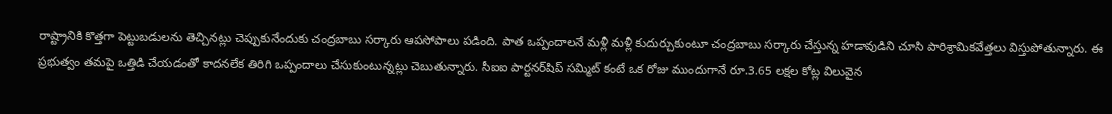రాష్ట్రానికి కొత్తగా పెట్టుబడులను తెచ్చినట్లు చెప్పుకునేందుకు చంద్రబాబు సర్కారు ఆపసోపాలు పడింది. పాత ఒప్పందాలనే మళ్లీ మళ్లీ కుదుర్చుకుంటూ చంద్రబాబు సర్కారు చేస్తున్న హడావుడిని చూసి పారిశ్రామికవేత్తలు విస్తుపోతున్నారు. ఈ ప్రభుత్వం తమపై ఒత్తిడి చేయడంతో కాదనలేక తిరిగి ఒప్పందాలు చేసుకుంటున్నట్లు చెబుతున్నారు. సీఐఐ పార్టనర్‌షిప్‌ సమ్మిట్‌ కంటే ఒక రోజు ముందుగానే రూ.3.65 లక్షల కోట్ల విలువైన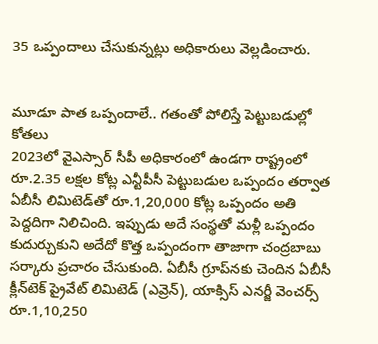35 ఒప్పందాలు చేసుకున్నట్లు అధికారులు వెల్లడించారు.


మూడూ పాత ఒప్పందాలే.. గతంతో పోలిస్తే పెట్టుబడుల్లో కోతలు
2023లో వైఎస్సార్‌ సీపీ అధికారంలో ఉండగా రాష్ట్రంలో రూ.2.35 లక్షల కోట్ల ఎన్టీపీసీ పెట్టుబడుల ఒప్పందం తర్వాత ఏబీసీ లిమిటెడ్‌తో రూ.1,20,000 కోట్ల ఒప్పందం అతి పెద్దదిగా నిలిచింది. ఇప్పుడు అదే సంస్థతో మళ్లీ ఒప్పందం కుదుర్చుకుని అదేదో కొత్త ఒప్పందంగా తాజాగా చంద్రబాబు సర్కారు ప్రచారం చేసుకుంది. ఏబీసీ గ్రూప్‌నకు చెందిన ఏబీసీ క్లీన్‌టెక్‌ ప్రైవేట్‌ లిమిటెడ్‌ (ఎవ్రెన్‌), యాక్సిస్‌ ఎనర్జీ వెంచర్స్‌ రూ.1,10,250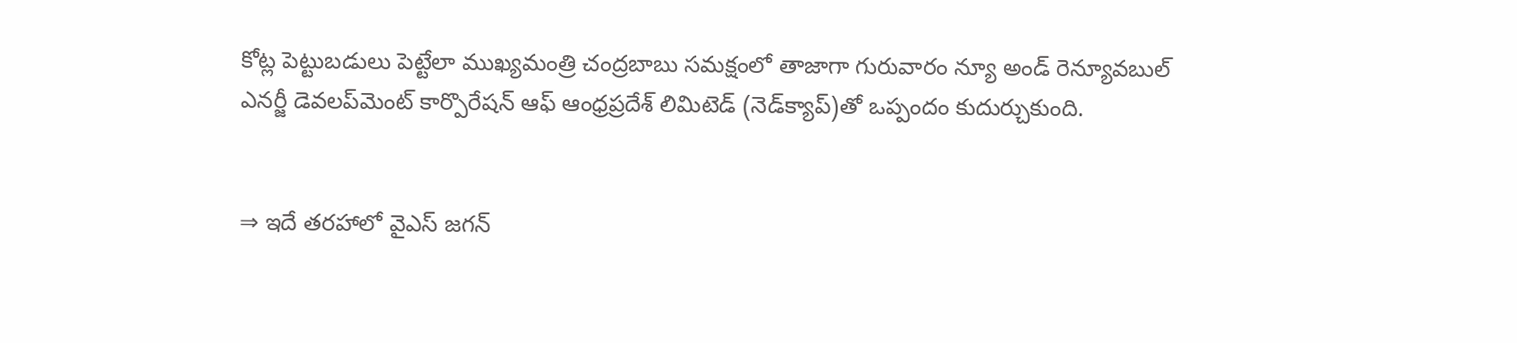కోట్ల పెట్టుబడులు పెట్టేలా ముఖ్యమంత్రి చంద్రబాబు సమక్షంలో తాజాగా గురువారం న్యూ అండ్‌ రెన్యూవబుల్‌ ఎనర్జీ డెవలప్‌మెంట్‌ కార్పొరేషన్‌ ఆఫ్‌ ఆంధ్రప్రదేశ్‌ లిమిటెడ్‌ (నెడ్‌క్యాప్‌)తో ఒప్పందం కుదుర్చుకుంది.


⇒ ఇదే తరహాలో వైఎస్‌ జగన్‌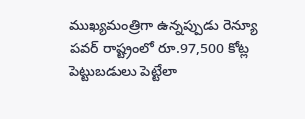ముఖ్యమంత్రిగా ఉన్నప్పుడు రెన్యూ పవర్‌ రాష్ట్రంలో రూ.97,500 కోట్ల పెట్టుబడులు పెట్టేలా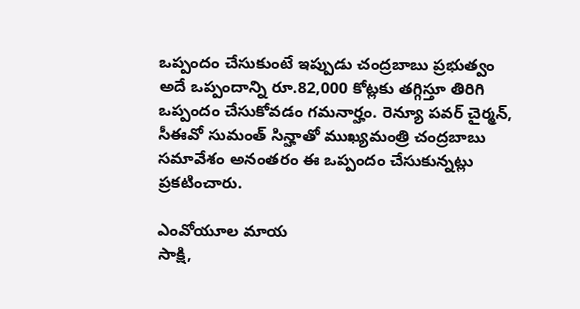ఒప్పందం చేసుకుంటే ఇప్పుడు చంద్రబాబు ప్రభుత్వం అదే ఒప్పందాన్ని రూ.82,000 కోట్లకు తగ్గిస్తూ తిరిగి ఒప్పందం చేసుకోవడం గమనార్హం. రెన్యూ పవర్‌ చైర్మన్, సీఈవో సుమంత్‌ సిన్హాతో ముఖ్యమంత్రి చంద్రబాబు సమావేశం అనంతరం ఈ ఒప్పందం చేసుకున్నట్లు ప్రకటించారు.

ఎంవోయూల మాయ
సాక్షి,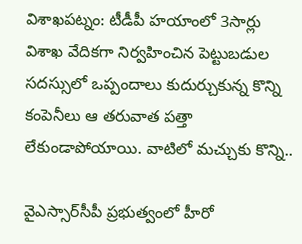విశాఖపట్నం: టీడీపీ హయాంలో 3సార్లు విశాఖ వేదికగా నిర్వహించిన పెట్టుబడుల సదస్సులో ఒప్పందాలు కుదుర్చుకున్న కొన్ని కంపెనీలు ఆ తరువాత పత్తా లేకుండాపోయాయి. వాటిలో మచ్చుకు కొన్ని..

వైఎస్సార్‌సీపీ ప్రభుత్వంలో హీరో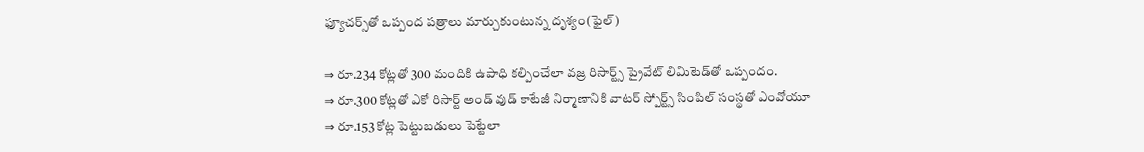ఫ్యూచర్స్‌తో ఒప్పంద పత్రాలు మార్చుకుంటున్న దృశ్యం(ఫైల్‌)

⇒ రూ.234 కోట్లతో 300 మందికి ఉపాధి కల్పించేలా వజ్ర రిసార్ట్స్‌ ప్రైవేట్‌ లిమిటెడ్‌తో ఒప్పందం.
⇒ రూ.300 కోట్లతో ఎకో రిసార్ట్‌ అండ్‌ వుడ్‌ కాటేజీ నిర్మాణానికి వాటర్‌ స్పోర్ట్స్‌ సింపిల్‌ సంస్థతో ఎంవోయూ
⇒ రూ.153 కోట్ల పెట్టుబడులు పెట్టేలా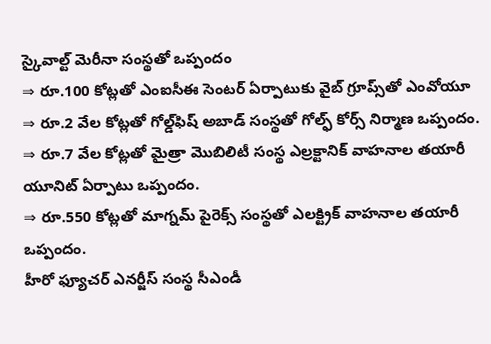స్కైవాల్ట్‌ మెరీనా సంస్థతో ఒప్పందం
⇒ రూ.100 కోట్లతో ఎంఐసీఈ సెంటర్‌ ఏర్పాటుకు వైబ్‌ గ్రూప్స్‌తో ఎంవోయూ
⇒ రూ.2 వేల కోట్లతో గోల్డ్‌ఫిష్‌ అబాడ్‌ సంస్థతో గోల్ఫ్‌ కోర్స్‌ నిర్మాణ ఒప్పందం.
⇒ రూ.7 వేల కోట్లతో మైత్రా మొబిలిటీ సంస్థ ఎల్రక్టానిక్‌ వాహనాల తయారీ యూనిట్‌ ఏర్పాటు ఒప్పందం.
⇒ రూ.550 కోట్లతో మాగ్నమ్‌ పైరెక్స్‌ సంస్థతో ఎలక్ట్రిక్‌ వాహనాల తయారీ ఒప్పందం.
హీరో ఫ్యూచర్‌ ఎనర్జీస్‌ సంస్థ సీఎండీ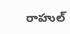రాహుల్‌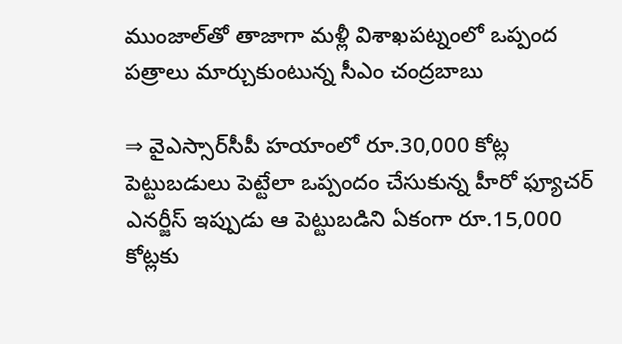ముంజాల్‌తో తాజాగా మళ్లీ విశాఖపట్నంలో ఒప్పంద పత్రాలు మార్చుకుంటున్న సీఎం చంద్రబాబు

⇒ వైఎస్సార్‌సీపీ హయాంలో రూ.30,000 కోట్ల పెట్టుబడులు పెట్టేలా ఒప్పందం చేసుకున్న హీరో ఫ్యూచర్‌ ఎనర్జీస్‌ ఇప్పుడు ఆ పెట్టుబడిని ఏకంగా రూ.15,000 కోట్లకు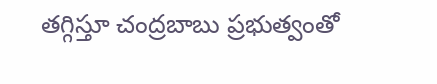తగ్గిస్తూ చంద్రబాబు ప్రభుత్వంతో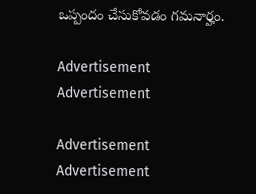ఒప్పందం చేసుకోవడం గమనార్హం.

Advertisement
Advertisement

Advertisement
Advertisement